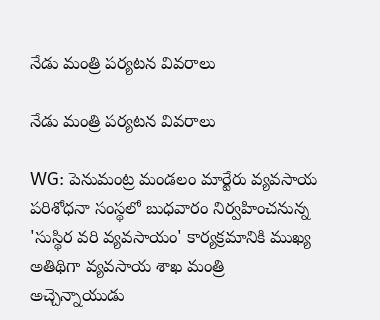నేడు మంత్రి పర్యటన వివరాలు

నేడు మంత్రి పర్యటన వివరాలు

WG: పెనుమంట్ర మండలం మార్టేరు వ్యవసాయ పరిశోధనా సంస్థలో బుధవారం నిర్వహించనున్న 'సుస్థిర వరి వ్యవసాయం' కార్యక్రమానికి ముఖ్య అతిథిగా వ్యవసాయ శాఖ మంత్రి అచ్చెన్నాయుడు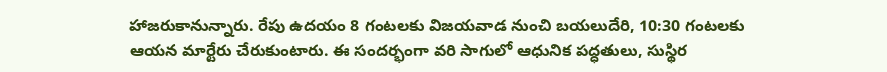హాజరుకానున్నారు. రేపు ఉదయం 8 గంటలకు విజయవాడ నుంచి బయలుదేరి, 10:30 గంటలకు ఆయన మార్టేరు చేరుకుంటారు. ఈ సందర్భంగా వరి సాగులో ఆధునిక పద్ధతులు, సుస్థిర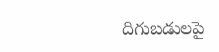దిగుబడులపై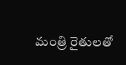మంత్రి రైతులతో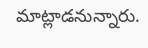మాట్లాడనున్నారు.